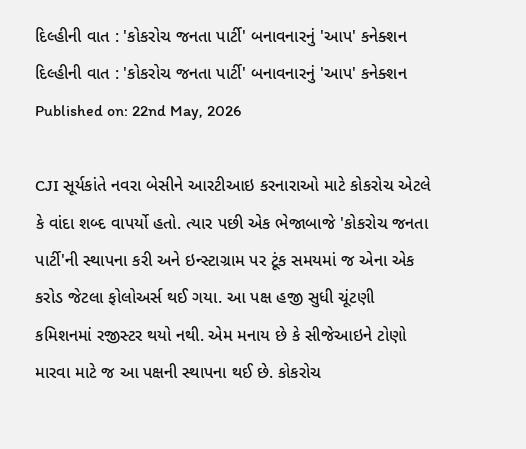દિલ્હીની વાત : 'કોકરોચ જનતા પાર્ટી' બનાવનારનું 'આપ' કનેક્શન
દિલ્હીની વાત : 'કોકરોચ જનતા પાર્ટી' બનાવનારનું 'આપ' કનેક્શન
Published on: 22nd May, 2026

CJI સૂર્યકાંતે નવરા બેસીને આરટીઆઇ કરનારાઓ માટે કોકરોચ એટલે કે વાંદા શબ્દ વાપર્યો હતો. ત્યાર પછી એક ભેજાબાજે 'કોકરોચ જનતા પાર્ટી'ની સ્થાપના કરી અને ઇન્સ્ટાગ્રામ પર ટૂંક સમયમાં જ એના એક કરોડ જેટલા ફોલોઅર્સ થઈ ગયા. આ પક્ષ હજી સુધી ચૂંટણી કમિશનમાં રજીસ્ટર થયો નથી. એમ મનાય છે કે સીજેઆઇને ટોણો મારવા માટે જ આ પક્ષની સ્થાપના થઈ છે. કોકરોચ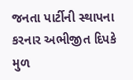જનતા પાર્ટીની સ્થાપના કરનાર અભીજીત દિપકે મુળ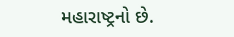મહારાષ્ટ્રનો છે.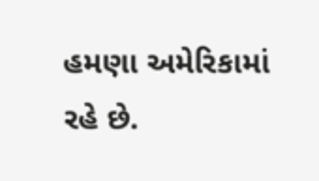હમણા અમેરિકામાં રહે છે.